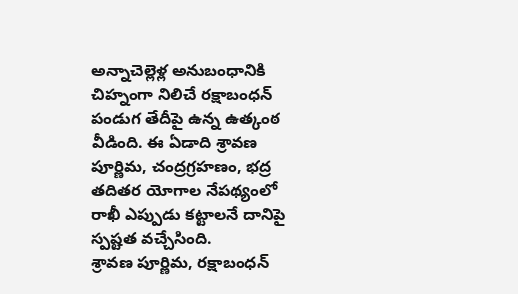అన్నాచెల్లెళ్ల అనుబంధానికి చిహ్నంగా నిలిచే రక్షాబంధన్ పండుగ తేదీపై ఉన్న ఉత్కంఠ వీడింది. ఈ ఏడాది శ్రావణ పూర్ణిమ, చంద్రగ్రహణం, భద్ర తదితర యోగాల నేపథ్యంలో రాఖీ ఎప్పుడు కట్టాలనే దానిపై స్పష్టత వచ్చేసింది.
శ్రావణ పూర్ణిమ, రక్షాబంధన్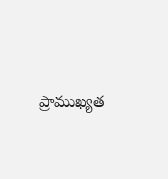ప్రాముఖ్యత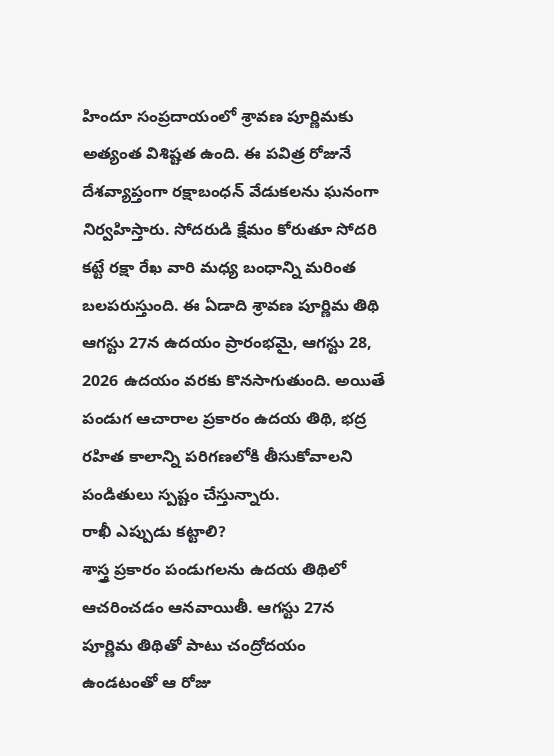హిందూ సంప్రదాయంలో శ్రావణ పూర్ణిమకు అత్యంత విశిష్టత ఉంది. ఈ పవిత్ర రోజునే దేశవ్యాప్తంగా రక్షాబంధన్ వేడుకలను ఘనంగా నిర్వహిస్తారు. సోదరుడి క్షేమం కోరుతూ సోదరి కట్టే రక్షా రేఖ వారి మధ్య బంధాన్ని మరింత బలపరుస్తుంది. ఈ ఏడాది శ్రావణ పూర్ణిమ తిథి ఆగస్టు 27న ఉదయం ప్రారంభమై, ఆగస్టు 28, 2026 ఉదయం వరకు కొనసాగుతుంది. అయితే పండుగ ఆచారాల ప్రకారం ఉదయ తిథి, భద్ర రహిత కాలాన్ని పరిగణలోకి తీసుకోవాలని పండితులు స్పష్టం చేస్తున్నారు.
రాఖీ ఎప్పుడు కట్టాలి?
శాస్త్ర ప్రకారం పండుగలను ఉదయ తిథిలో ఆచరించడం ఆనవాయితీ. ఆగస్టు 27న పూర్ణిమ తిథితో పాటు చంద్రోదయం ఉండటంతో ఆ రోజు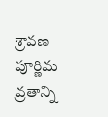శ్రావణ పూర్ణిమ వ్రతాన్ని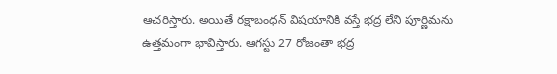ఆచరిస్తారు. అయితే రక్షాబంధన్ విషయానికి వస్తే భద్ర లేని పూర్ణిమను ఉత్తమంగా భావిస్తారు. ఆగస్టు 27 రోజంతా భద్ర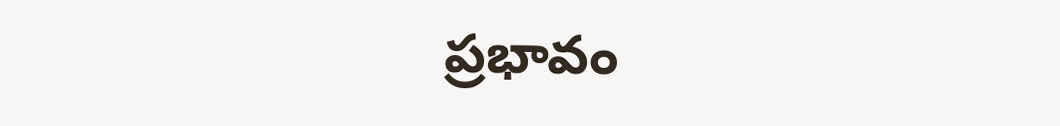ప్రభావం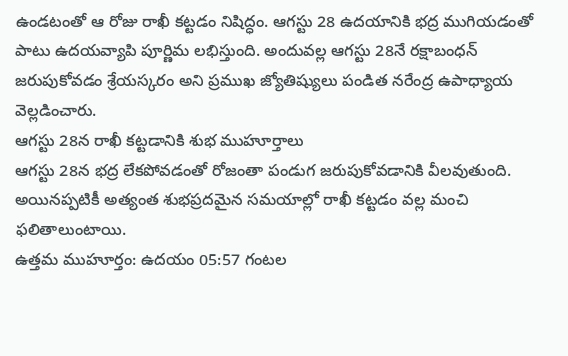ఉండటంతో ఆ రోజు రాఖీ కట్టడం నిషిద్ధం. ఆగస్టు 28 ఉదయానికి భద్ర ముగియడంతో పాటు ఉదయవ్యాపి పూర్ణిమ లభిస్తుంది. అందువల్ల ఆగస్టు 28నే రక్షాబంధన్ జరుపుకోవడం శ్రేయస్కరం అని ప్రముఖ జ్యోతిష్యులు పండిత నరేంద్ర ఉపాధ్యాయ వెల్లడించారు.
ఆగస్టు 28న రాఖీ కట్టడానికి శుభ ముహూర్తాలు
ఆగస్టు 28న భద్ర లేకపోవడంతో రోజంతా పండుగ జరుపుకోవడానికి వీలవుతుంది. అయినప్పటికీ అత్యంత శుభప్రదమైన సమయాల్లో రాఖీ కట్టడం వల్ల మంచి ఫలితాలుంటాయి.
ఉత్తమ ముహూర్తం: ఉదయం 05:57 గంటల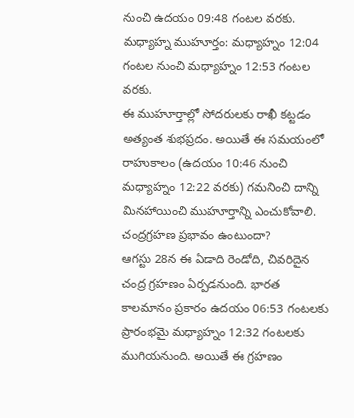నుంచి ఉదయం 09:48 గంటల వరకు.
మధ్యాహ్న ముహూర్తం: మధ్యాహ్నం 12:04 గంటల నుంచి మధ్యాహ్నం 12:53 గంటల వరకు.
ఈ ముహూర్తాల్లో సోదరులకు రాఖీ కట్టడం అత్యంత శుభప్రదం. అయితే ఈ సమయంలో రాహుకాలం (ఉదయం 10:46 నుంచి మధ్యాహ్నం 12:22 వరకు) గమనించి దాన్ని మినహాయించి ముహూర్తాన్ని ఎంచుకోవాలి.
చంద్రగ్రహణ ప్రభావం ఉంటుందా?
ఆగస్టు 28న ఈ ఏడాది రెండోది, చివరిదైన చంద్ర గ్రహణం ఏర్పడనుంది. భారత కాలమానం ప్రకారం ఉదయం 06:53 గంటలకు ప్రారంభమై మధ్యాహ్నం 12:32 గంటలకు ముగియనుంది. అయితే ఈ గ్రహణం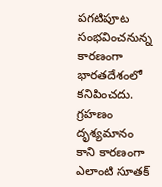పగటిపూట సంభవించనున్న కారణంగా భారతదేశంలో కనిపించదు. గ్రహణం దృశ్యమానం కాని కారణంగా ఎలాంటి సూతక్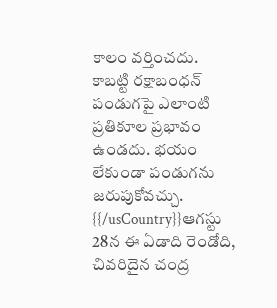కాలం వర్తించదు. కాబట్టి రక్షాబంధన్ పండుగపై ఎలాంటి ప్రతికూల ప్రభావం ఉండదు. భయం లేకుండా పండుగను జరుపుకోవచ్చు.
{{/usCountry}}ఆగస్టు 28న ఈ ఏడాది రెండోది, చివరిదైన చంద్ర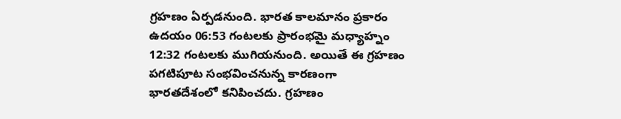గ్రహణం ఏర్పడనుంది. భారత కాలమానం ప్రకారం ఉదయం 06:53 గంటలకు ప్రారంభమై మధ్యాహ్నం 12:32 గంటలకు ముగియనుంది. అయితే ఈ గ్రహణం పగటిపూట సంభవించనున్న కారణంగా భారతదేశంలో కనిపించదు. గ్రహణం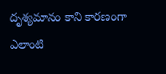దృశ్యమానం కాని కారణంగా ఎలాంటి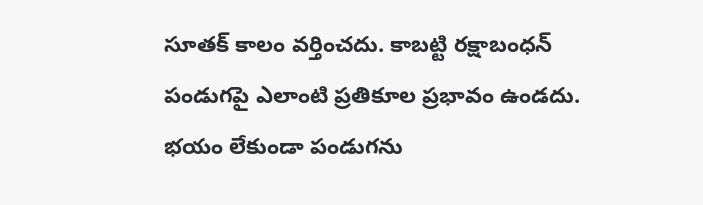సూతక్ కాలం వర్తించదు. కాబట్టి రక్షాబంధన్ పండుగపై ఎలాంటి ప్రతికూల ప్రభావం ఉండదు. భయం లేకుండా పండుగను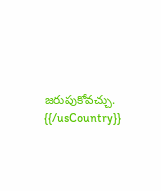జరుపుకోవచ్చు.
{{/usCountry}}